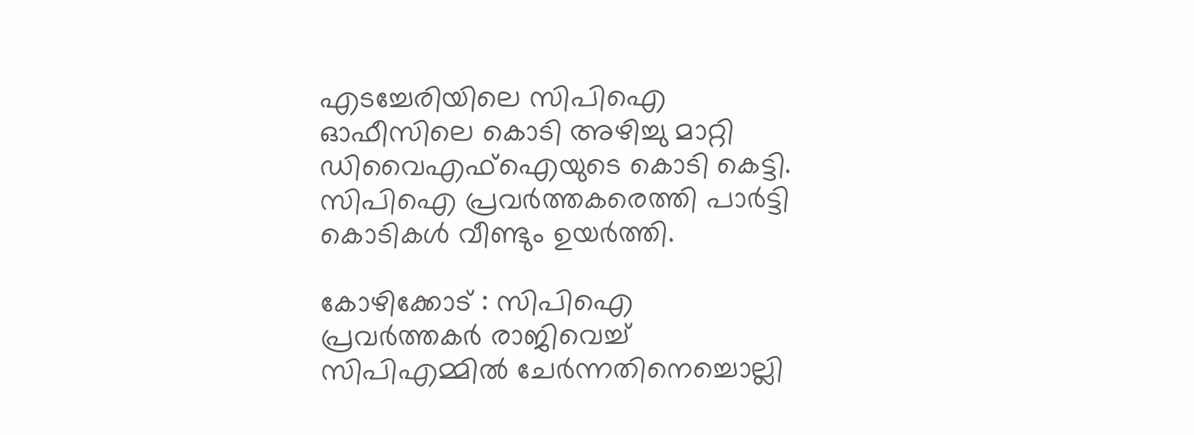എടച്ചേരിയിലെ സിപിഐ ഓഫീസിലെ കൊടി അഴിച്ചു മാറ്റി ഡിവൈഎഫ്ഐയുടെ കൊടി കെട്ടി. സിപിഐ പ്രവര്‍ത്തകരെത്തി പാര്‍ട്ടി കൊടികള്‍ വീണ്ടും ഉയര്‍ത്തി.

കോഴിക്കോട് : സിപിഐ പ്രവര്‍ത്തകർ രാജിവെച്ച് സിപിഎമ്മില്‍ ചേര്‍ന്നതിനെച്ചൊല്ലി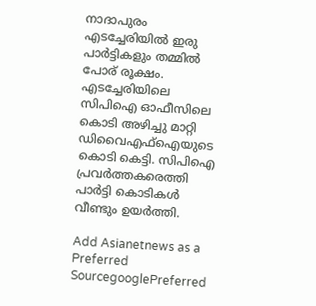നാദാപുരം എടച്ചേരിയില്‍ ഇരു പാര്‍ട്ടികളും തമ്മില്‍ പോര് രൂക്ഷം. എടച്ചേരിയിലെ സിപിഐ ഓഫീസിലെ കൊടി അഴിച്ചു മാറ്റി ഡിവൈഎഫ്ഐയുടെ കൊടി കെട്ടി. സിപിഐ പ്രവര്‍ത്തകരെത്തി പാര്‍ട്ടി കൊടികള്‍ വീണ്ടും ഉയര്‍ത്തി.

Add Asianetnews as a Preferred SourcegooglePreferred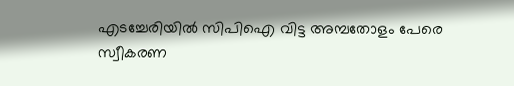എടച്ചേരിയില്‍ സിപിഐ വിട്ട അമ്പതോളം പേരെ സ്വീകരണ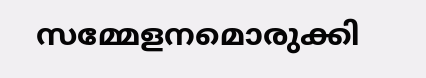സമ്മേളനമൊരുക്കി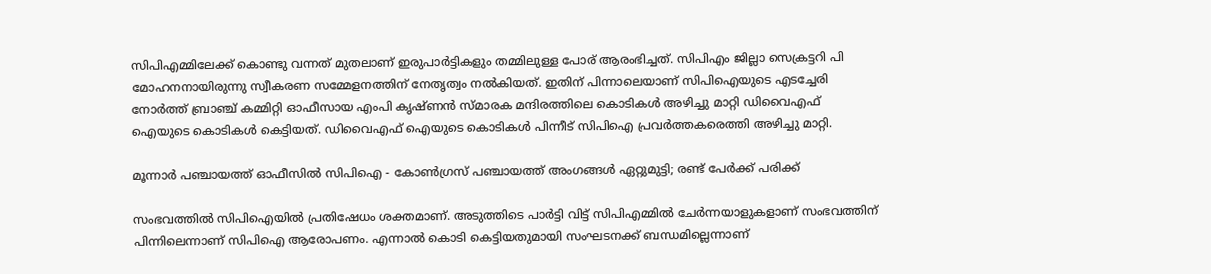സിപിഎമ്മിലേക്ക് കൊണ്ടു വന്നത് മുതലാണ് ഇരുപാര്‍ട്ടികളും തമ്മിലുള്ള പോര് ആരംഭിച്ചത്. സിപിഎം ജില്ലാ സെക്രട്ടറി പി മോഹനനായിരുന്നു സ്വീകരണ സമ്മേളനത്തിന് നേതൃത്വം നല്‍കിയത്. ഇതിന് പിന്നാലെയാണ് സിപിഐയുടെ എടച്ചേരി നോർത്ത് ബ്രാഞ്ച് കമ്മിറ്റി ഓഫീസായ എംപി കൃഷ്ണന്‍ സ്മാരക മന്ദിരത്തിലെ കൊടികള്‍ അഴിച്ചു മാറ്റി ഡിവൈഎഫ് ഐയുടെ കൊടികള്‍ കെട്ടിയത്. ഡിവൈഎഫ് ഐയുടെ കൊടികള്‍ പിന്നീട് സിപിഐ പ്രവര്‍ത്തകരെത്തി അഴിച്ചു മാറ്റി.

മൂന്നാര്‍ പഞ്ചായത്ത് ഓഫീസില്‍ സിപിഐ - കോണ്‍ഗ്രസ് പഞ്ചായത്ത് അംഗങ്ങള്‍ ഏറ്റുമുട്ടി; രണ്ട് പേര്‍ക്ക് പരിക്ക്

സംഭവത്തില്‍ സിപിഐയില്‍ പ്രതിഷേധം ശക്തമാണ്. അടുത്തിടെ പാര്‍ട്ടി വിട്ട് സിപിഎമ്മില്‍ ചേര്‍ന്നയാളുകളാണ് സംഭവത്തിന് പിന്നിലെന്നാണ് സിപിഐ ആരോപണം. എന്നാല്‍ കൊടി കെട്ടിയതുമായി സംഘടനക്ക് ബന്ധമില്ലെന്നാണ്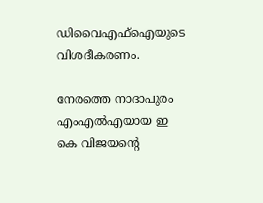ഡിവൈഎഫ്ഐയുടെ വിശദീകരണം.

നേരത്തെ നാദാപുരം എംഎല്‍എയായ ഇ കെ വിജയന്‍റെ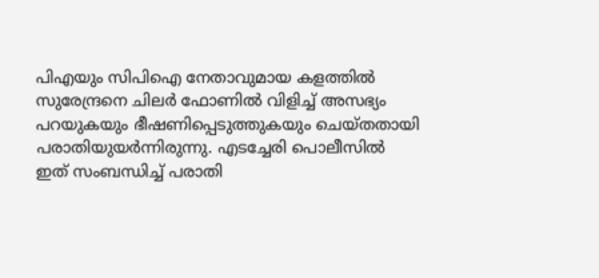പിഎയും സിപിഐ നേതാവുമായ കളത്തില്‍ സുരേന്ദ്രനെ ചിലര്‍ ഫോണില്‍ വിളിച്ച് അസഭ്യം പറയുകയും ഭീഷണിപ്പെടുത്തുകയും ചെയ്തതായി പരാതിയുയര്‍ന്നിരുന്നു. എടച്ചേരി പൊലീസില്‍ ഇത് സംബന്ധിച്ച് പരാതി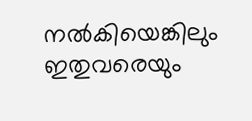നല്‍കിയെങ്കിലും ഇതുവരെയും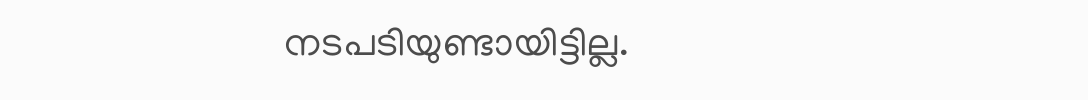നടപടിയുണ്ടായിട്ടില്ല.